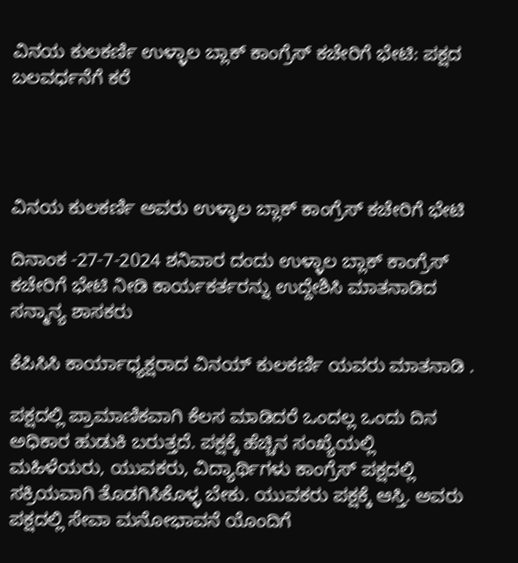ವಿನಯ ಕುಲಕರ್ಣಿ ಉಳ್ಳಾಲ ಬ್ಲಾಕ್ ಕಾಂಗ್ರೆಸ್ ಕಚೇರಿಗೆ ಭೇಟಿ: ಪಕ್ಷದ ಬಲವರ್ಧನೆಗೆ ಕರೆ




ವಿನಯ ಕುಲಕರ್ಣಿ ಅವರು ಉಳ್ಳಾಲ ಬ್ಲಾಕ್ ಕಾಂಗ್ರೆಸ್ ಕಚೇರಿಗೆ ಭೇಟಿ

ದಿನಾಂಕ -27-7-2024 ಶನಿವಾರ ದಂದು ಉಳ್ಳಾಲ ಬ್ಲಾಕ್ ಕಾಂಗ್ರೆಸ್ ಕಚೇರಿಗೆ ಭೇಟಿ ನೀಡಿ ಕಾರ್ಯಕರ್ತರನ್ನು ಉದ್ದೇಶಿಸಿ ಮಾತನಾಡಿದ ಸನ್ಮಾನ್ಯ ಶಾಸಕರು

ಕೆಪಿಸಿಸಿ ಕಾರ್ಯಾಧ್ಯಕ್ಷರಾದ ವಿನಯ್ ಕುಲಕರ್ಣಿ ಯವರು ಮಾತನಾಡಿ .

ಪಕ್ಷದಲ್ಲಿ ಪ್ರಾಮಾಣಿಕವಾಗಿ ಕೆಲಸ ಮಾಡಿದರೆ ಒಂದಲ್ಲ ಒಂದು ದಿನ ಅಧಿಕಾರ ಹುಡುಕಿ ಬರುತ್ತದೆ. ಪಕ್ಷಕ್ಕೆ ಹೆಚ್ಚಿನ ಸಂಖ್ಯೆಯಲ್ಲಿ ಮಹಿಳೆಯರು, ಯುವಕರು, ವಿದ್ಯಾರ್ಥಿಗಳು ಕಾಂಗ್ರೆಸ್ ಪಕ್ಷದಲ್ಲಿ ಸಕ್ರಿಯವಾಗಿ ತೊಡಗಿಸಿಕೊಳ್ಳ ಬೇಕು. ಯುವಕರು ಪಕ್ಷಕ್ಕೆ ಆಸ್ತಿ. ಅವರು ಪಕ್ಷದಲ್ಲಿ ಸೇವಾ ಮನೋಭಾವನೆ ಯೊಂದಿಗೆ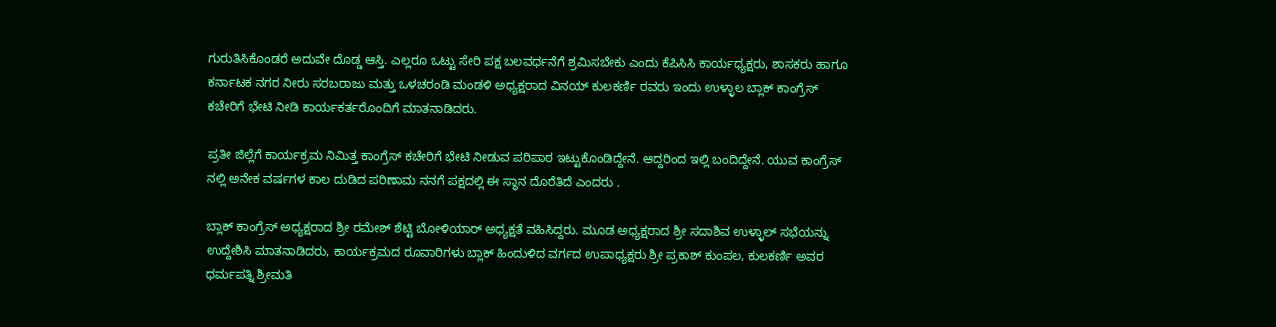ಗುರುತಿಸಿಕೊಂಡರೆ ಅದುವೇ ದೊಡ್ಡ ಆಸ್ತಿ. ಎಲ್ಲರೂ ಒಟ್ಟು ಸೇರಿ ಪಕ್ಷ ಬಲವರ್ಧನೆಗೆ ಶ್ರಮಿಸಬೇಕು ಎಂದು ಕೆಪಿಸಿಸಿ ಕಾರ್ಯಧ್ಯಕ್ಷರು, ಶಾಸಕರು ಹಾಗೂ ಕರ್ನಾಟಕ ನಗರ ನೀರು ಸರಬರಾಜು ಮತ್ತು ಒಳಚರಂಡಿ ಮಂಡಳಿ ಅಧ್ಯಕ್ಷರಾದ ವಿನಯ್ ಕುಲಕರ್ಣಿ ರವರು ಇಂದು ಉಳ್ಳಾಲ ಬ್ಲಾಕ್ ಕಾಂಗ್ರೆಸ್ ಕಚೇರಿಗೆ ಭೇಟಿ ನೀಡಿ ಕಾರ್ಯಕರ್ತರೊಂದಿಗೆ ಮಾತನಾಡಿದರು.

ಪ್ರತೀ ಜಿಲ್ಲೆಗೆ ಕಾರ್ಯಕ್ರಮ ನಿಮಿತ್ತ ಕಾಂಗ್ರೆಸ್ ಕಚೇರಿಗೆ ಭೇಟಿ ನೀಡುವ ಪರಿಪಾಠ ಇಟ್ಟುಕೊಂಡಿದ್ದೇನೆ. ಆದ್ದರಿಂದ ಇಲ್ಲಿ ಬಂದಿದ್ದೇನೆ. ಯುವ ಕಾಂಗ್ರೆಸ್ ನಲ್ಲಿ ಅನೇಕ ವರ್ಷಗಳ ಕಾಲ ದುಡಿದ ಪರಿಣಾಮ ನನಗೆ ಪಕ್ಷದಲ್ಲಿ ಈ ಸ್ಥಾನ ದೊರೆತಿದೆ ಎಂದರು .

ಬ್ಲಾಕ್ ಕಾಂಗ್ರೆಸ್ ಅಧ್ಯಕ್ಷರಾದ ಶ್ರೀ ರಮೇಶ್ ಶೆಟ್ಟಿ ಬೋಳಿಯಾರ್ ಅಧ್ಯಕ್ಷತೆ ವಹಿಸಿದ್ದರು. ಮೂಡ ಅಧ್ಯಕ್ಷರಾದ ಶ್ರೀ ಸದಾಶಿವ ಉಳ್ಳಾಲ್ ಸಭೆಯನ್ನು ಉದ್ದೇಶಿಸಿ ಮಾತನಾಡಿದರು, ಕಾರ್ಯಕ್ರಮದ ರೂವಾರಿಗಳು ಬ್ಲಾಕ್ ಹಿಂದುಳಿದ ವರ್ಗದ ಉಪಾಧ್ಯಕ್ಷರು ಶ್ರೀ ಪ್ರಕಾಶ್ ಕುಂಪಲ, ಕುಲಕರ್ಣಿ ಅವರ ಧರ್ಮಪತ್ನಿ ಶ್ರೀಮತಿ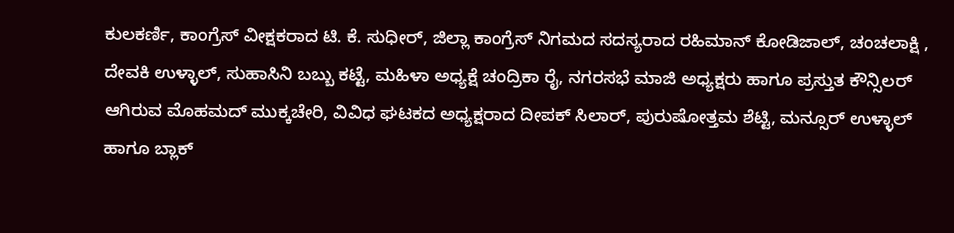ಕುಲಕರ್ಣಿ, ಕಾಂಗ್ರೆಸ್ ವೀಕ್ಷಕರಾದ ಟಿ. ಕೆ. ಸುಧೀರ್, ಜಿಲ್ಲಾ ಕಾಂಗ್ರೆಸ್ ನಿಗಮದ ಸದಸ್ಯರಾದ ರಹಿಮಾನ್ ಕೋಡಿಜಾಲ್, ಚಂಚಲಾಕ್ಷಿ , ದೇವಕಿ ಉಳ್ಳಾಲ್, ಸುಹಾಸಿನಿ ಬಬ್ಬು ಕಟ್ಟೆ, ಮಹಿಳಾ ಅಧ್ಯಕ್ಷೆ ಚಂದ್ರಿಕಾ ರೈ, ನಗರಸಭೆ ಮಾಜಿ ಅಧ್ಯಕ್ಷರು ಹಾಗೂ ಪ್ರಸ್ತುತ ಕೌನ್ಸಿಲರ್ ಆಗಿರುವ ಮೊಹಮದ್ ಮುಕ್ಕಚೇರಿ, ವಿವಿಧ ಘಟಕದ ಅಧ್ಯಕ್ಷರಾದ ದೀಪಕ್ ಸಿಲಾರ್, ಪುರುಷೋತ್ತಮ ಶೆಟ್ಟಿ, ಮನ್ಸೂರ್ ಉಳ್ಳಾಲ್ ಹಾಗೂ ಬ್ಲಾಕ್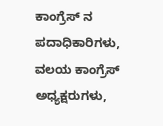ಕಾಂಗ್ರೆಸ್ ನ ಪದಾಧಿಕಾರಿಗಳು, ವಲಯ ಕಾಂಗ್ರೆಸ್ ಅಧ್ಯಕ್ಷರುಗಳು,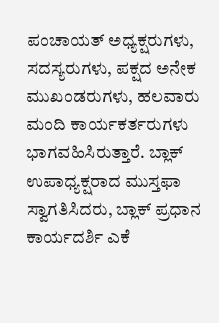ಪಂಚಾಯತ್ ಅಧ್ಯಕ್ಷರುಗಳು, ಸದಸ್ಯರುಗಳು, ಪಕ್ಷದ ಅನೇಕ ಮುಖಂಡರುಗಳು, ಹಲವಾರು ಮಂದಿ ಕಾರ್ಯಕರ್ತರುಗಳು ಭಾಗವಹಿಸಿರುತ್ತಾರೆ. ಬ್ಲಾಕ್ ಉಪಾಧ್ಯಕ್ಷರಾದ ಮುಸ್ತಫಾ ಸ್ವಾಗತಿಸಿದರು, ಬ್ಲಾಕ್ ಪ್ರಧಾನ ಕಾರ್ಯದರ್ಶಿ ಎಕೆ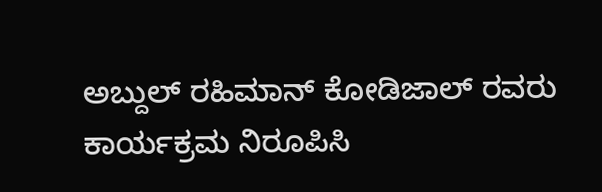ಅಬ್ದುಲ್ ರಹಿಮಾನ್ ಕೋಡಿಜಾಲ್ ರವರು ಕಾರ್ಯಕ್ರಮ ನಿರೂಪಿಸಿ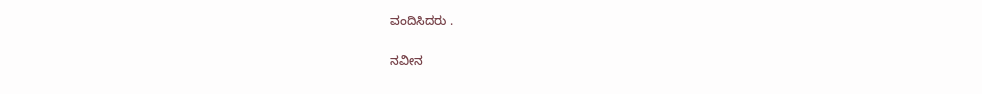ವಂದಿಸಿದರು .

ನವೀನ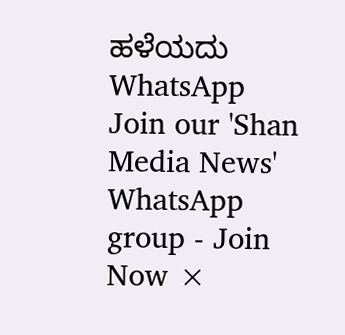ಹಳೆಯದು
WhatsApp Join our 'Shan Media News' WhatsApp group - Join Now ×